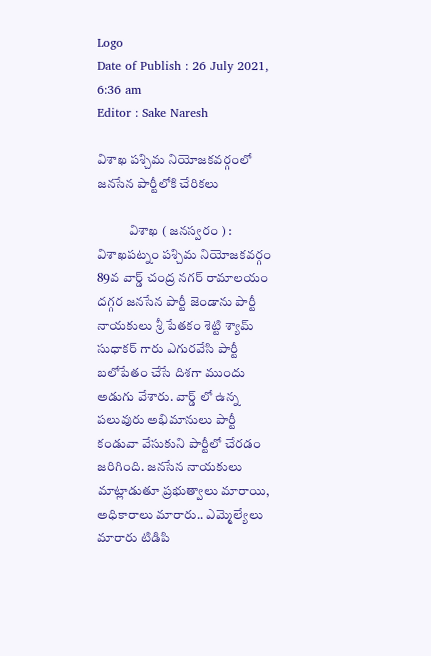Logo
Date of Publish : 26 July 2021, 6:36 am
Editor : Sake Naresh

విశాఖ పశ్చిమ నియోజకవర్గంలో జనసేన పార్టీలోకి చేరికలు

            విశాఖ ( జనస్వరం ) : విశాఖపట్నం పశ్చిమ నియోజకవర్గం 89వ వార్డ్ చంద్ర నగర్ రామాలయం దగ్గర జనసేన పార్టీ జెండాను పార్టీ నాయకులు శ్రీ పేతకం శెట్టి శ్యామ్ సుధాకర్ గారు ఎగురవేసి పార్టీ బలోపేతం చేసే దిశగా ముందు అడుగు వేశారు. వార్డ్ లో ఉన్న పలువురు అభిమానులు పార్టీ కండువా వేసుకుని పార్టీలో చేరడం జరిగింది. జనసేన నాయకులు మాట్లాడుతూ ప్రభుత్వాలు మారాయి, అధికారాలు మారారు.. ఎమ్మెల్యేలు మారారు టిడిపి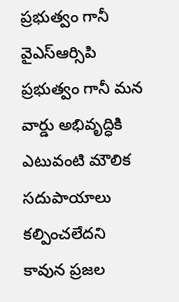ప్రభుత్వం గానీ వైఎస్ఆర్సిపి ప్రభుత్వం గానీ మన వార్డు అభివృద్ధికి ఎటువంటి మౌలిక సదుపాయాలు కల్పించలేదని కావున ప్రజల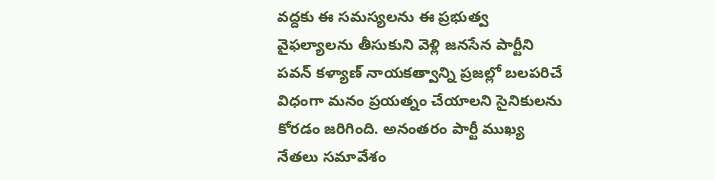వద్దకు ఈ సమస్యలను ఈ ప్రభుత్వ వైఫల్యాలను తీసుకుని వెళ్లి జనసేన పార్టీని పవన్ కళ్యాణ్ నాయకత్వాన్ని ప్రజల్లో బలపరిచే విధంగా మనం ప్రయత్నం చేయాలని సైనికులను కోరడం జరిగింది. అనంతరం పార్టీ ముఖ్య నేతలు సమావేశం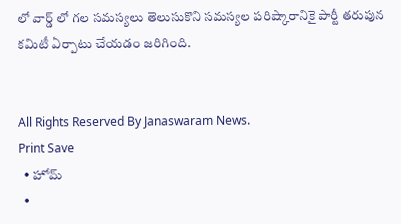లో వార్డ్ లో గల సమస్యలు తెలుసుకొని సమస్యల పరిష్కారానికై పార్టీ తరుపున కమిటీ ఏర్పాటు చేయడం జరిగింది.


All Rights Reserved By Janaswaram News.
Print Save
  • హోమ్
  •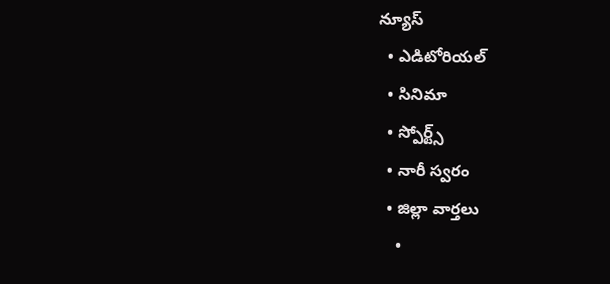న్యూస్
  • ఎడిటోరియల్
  • సినిమా
  • స్పోర్ట్స్
  • నారీ స్వరం
  • జిల్లా వార్తలు
    •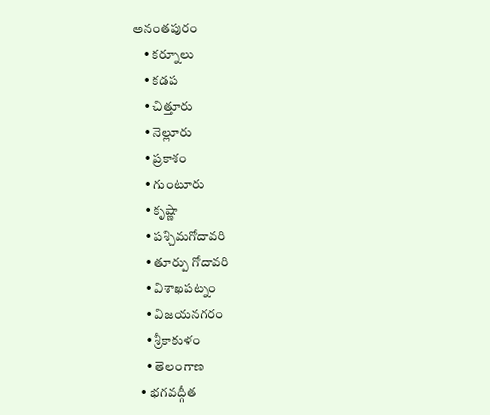అనంతపురం
    • కర్నూలు
    • కడప
    • చిత్తూరు
    • నెల్లూరు
    • ప్రకాశం
    • గుంటూరు
    • కృష్ణా
    • పశ్చిమగోదావరి
    • తూర్పు గోదావరి
    • విశాఖపట్నం
    • విజయనగరం
    • శ్రీకాకుళం
    • తెలంగాణ
  • భగవద్గీత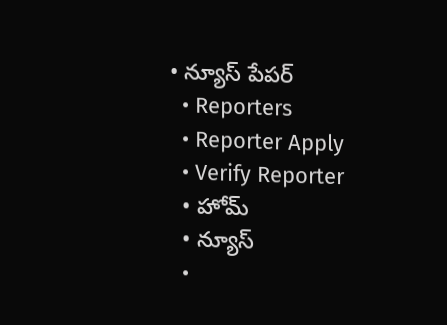• న్యూస్ పేపర్
  • Reporters
  • Reporter Apply
  • Verify Reporter
  • హోమ్
  • న్యూస్
  •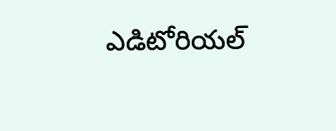ఎడిటోరియల్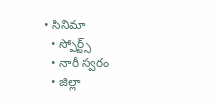• సినిమా
  • స్పోర్ట్స్
  • నారీ స్వరం
  • జిల్లా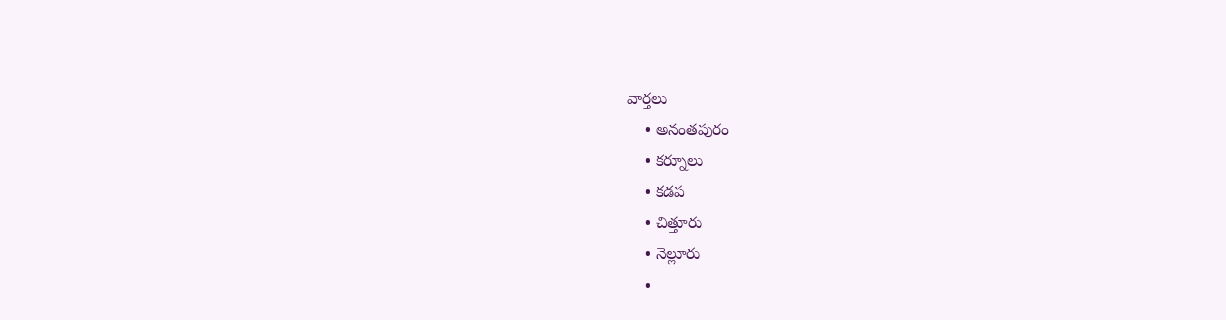వార్తలు
    • అనంతపురం
    • కర్నూలు
    • కడప
    • చిత్తూరు
    • నెల్లూరు
    •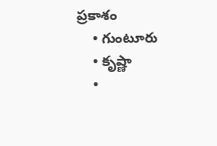ప్రకాశం
    • గుంటూరు
    • కృష్ణా
    •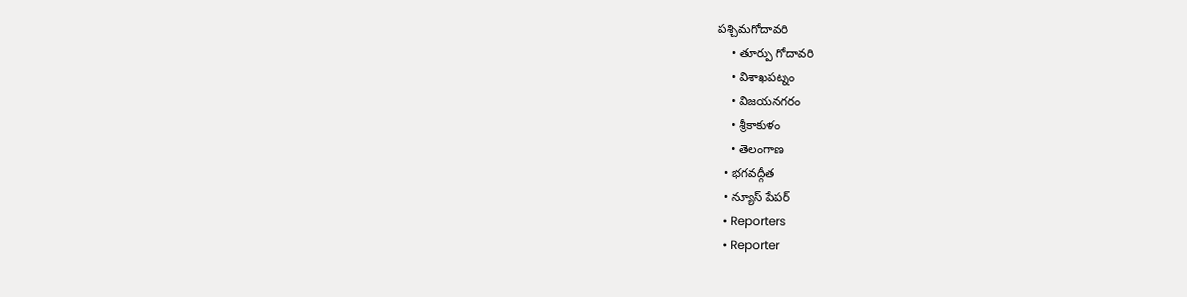పశ్చిమగోదావరి
    • తూర్పు గోదావరి
    • విశాఖపట్నం
    • విజయనగరం
    • శ్రీకాకుళం
    • తెలంగాణ
  • భగవద్గీత
  • న్యూస్ పేపర్
  • Reporters
  • Reporter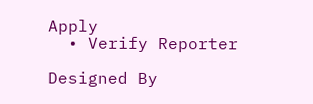Apply
  • Verify Reporter

Designed By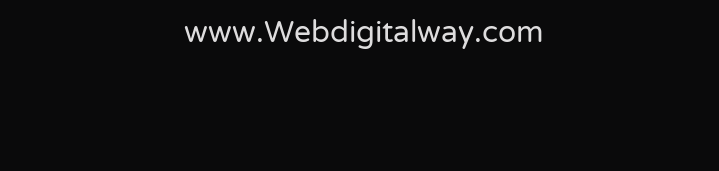www.Webdigitalway.com